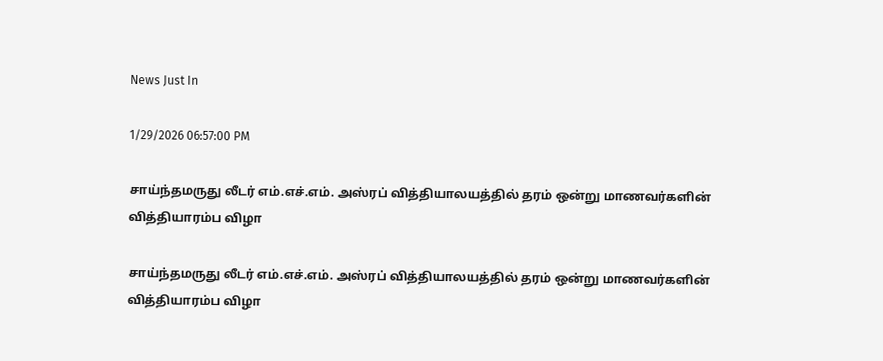News Just In

1/29/2026 06:57:00 PM

சாய்ந்தமருது லீடர் எம்.எச்.எம். அஸ்ரப் வித்தியாலயத்தில் தரம் ஒன்று மாணவர்களின் வித்தியாரம்ப விழா

சாய்ந்தமருது லீடர் எம்.எச்.எம். அஸ்ரப் வித்தியாலயத்தில் தரம் ஒன்று மாணவர்களின் வித்தியாரம்ப விழா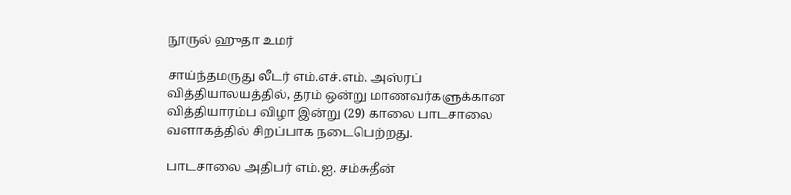நூருல் ஹுதா உமர்

சாய்ந்தமருது லீடர் எம்.எச்.எம். அஸ்ரப் வித்தியாலயத்தில், தரம் ஒன்று மாணவர்களுக்கான வித்தியாரம்ப விழா இன்று (29) காலை பாடசாலை வளாகத்தில் சிறப்பாக நடைபெற்றது.

பாடசாலை அதிபர் எம்.ஐ. சம்சுதீன்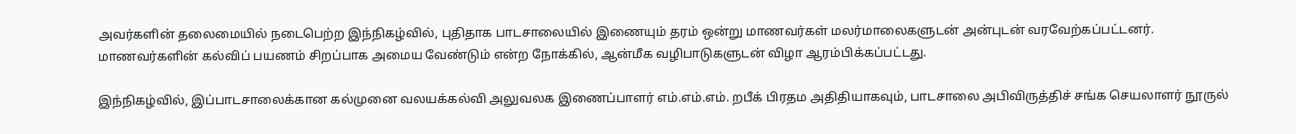அவர்களின் தலைமையில் நடைபெற்ற இந்நிகழ்வில், புதிதாக பாடசாலையில் இணையும் தரம் ஒன்று மாணவர்கள் மலர்மாலைகளுடன் அன்புடன் வரவேற்கப்பட்டனர். மாணவர்களின் கல்விப் பயணம் சிறப்பாக அமைய வேண்டும் என்ற நோக்கில், ஆன்மீக வழிபாடுகளுடன் விழா ஆரம்பிக்கப்பட்டது.

இந்நிகழ்வில், இப்பாடசாலைக்கான கல்முனை வலயக்கல்வி அலுவலக இணைப்பாளர் எம்.எம்.எம். றபீக் பிரதம அதிதியாகவும், பாடசாலை அபிவிருத்திச் சங்க செயலாளர் நூருல்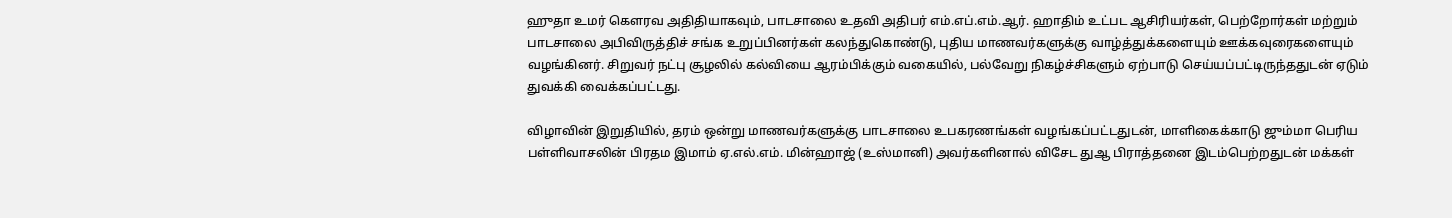ஹுதா உமர் கௌரவ அதிதியாகவும், பாடசாலை உதவி அதிபர் எம்.எப்.எம்.ஆர். ஹாதிம் உட்பட ஆசிரியர்கள், பெற்றோர்கள் மற்றும் பாடசாலை அபிவிருத்திச் சங்க உறுப்பினர்கள் கலந்துகொண்டு, புதிய மாணவர்களுக்கு வாழ்த்துக்களையும் ஊக்கவுரைகளையும் வழங்கினர். சிறுவர் நட்பு சூழலில் கல்வியை ஆரம்பிக்கும் வகையில், பல்வேறு நிகழ்ச்சிகளும் ஏற்பாடு செய்யப்பட்டிருந்ததுடன் ஏடும் துவக்கி வைக்கப்பட்டது.

விழாவின் இறுதியில், தரம் ஒன்று மாணவர்களுக்கு பாடசாலை உபகரணங்கள் வழங்கப்பட்டதுடன், மாளிகைக்காடு ஜும்மா பெரிய பள்ளிவாசலின் பிரதம இமாம் ஏ.எல்.எம். மின்ஹாஜ் (உஸ்மானி) அவர்களினால் விசேட துஆ பிராத்தனை இடம்பெற்றதுடன் மக்கள்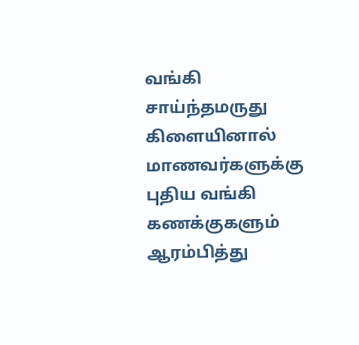வங்கி சாய்ந்தமருது கிளையினால் மாணவர்களுக்கு புதிய வங்கி கணக்குகளும் ஆரம்பித்து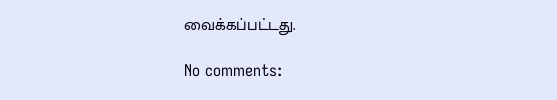வைக்கப்பட்டது.

No comments: